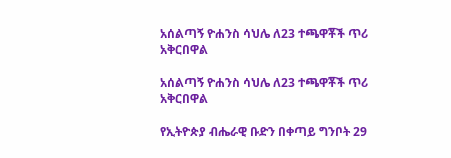አሰልጣኝ ዮሐንስ ሳህሌ ለ23 ተጫዋቾች ጥሪ አቅርበዋል

አሰልጣኝ ዮሐንስ ሳህሌ ለ23 ተጫዋቾች ጥሪ አቅርበዋል

የኢትዮጵያ ብሔራዊ ቡድን በቀጣይ ግንቦት 29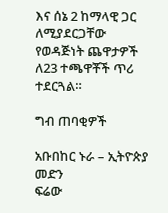እና ሰኔ 2 ከማላዊ ጋር ለሚያደርጋቸው የወዳጅነት ጨዋታዎች ለ23 ተጫዋቾች ጥሪ ተደርጓል።

ግብ ጠባቂዎች

አቡበከር ኑራ – ኢትዮጵያ መድን
ፍሬው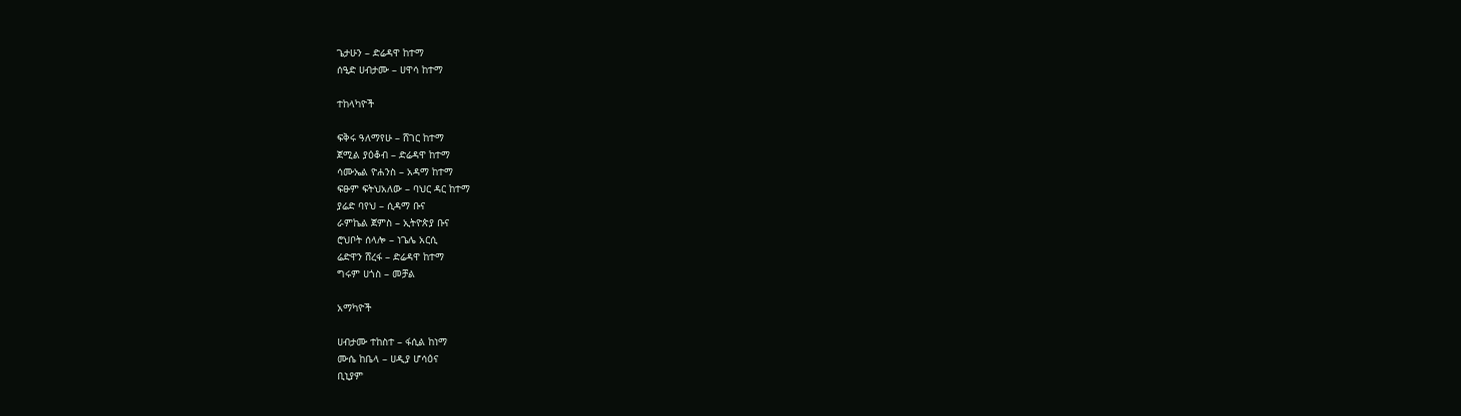ጌታሁን – ድሬዳዋ ከተማ
ሰዒድ ሀብታሙ – ሀዋሳ ከተማ

ተከላካዮች

ፍቅሩ ዓለማየሁ – ሸገር ከተማ
ጀሚል ያዕቆብ – ድሬዳዋ ከተማ
ሳሙኤል ዮሐንስ – አዳማ ከተማ
ፍፁም ፍትህአለው – ባህር ዳር ከተማ
ያሬድ ባየህ – ሲዳማ ቡና
ራምኬል ጀምስ – ኢትዮጵያ ቡና
ሮህቦት ሰላሎ – ነጌሌ አርሲ
ሬድዋን ሸረፋ – ድሬዳዋ ከተማ
ግሩም ሀጎስ – መቻል

አማካዮች

ሀብታሙ ተከስተ – ፋሲል ከነማ
ሙሴ ከቤላ – ሀዲያ ሆሳዕና
ቢኒያም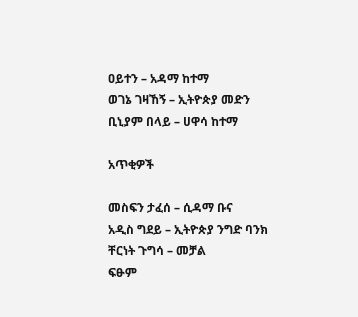ዐይተን – አዳማ ከተማ
ወገኔ ገዛኸኝ – ኢትዮጵያ መድን
ቢኒያም በላይ – ሀዋሳ ከተማ

አጥቂዎች

መስፍን ታፈሰ – ሲዳማ ቡና
አዲስ ግደይ – ኢትዮጵያ ንግድ ባንክ
ቸርነት ጉግሳ – መቻል
ፍፁም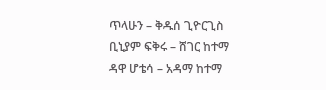ጥላሁን – ቅዱሰ ጊዮርጊስ
ቢኒያም ፍቅሩ – ሸገር ከተማ
ዳዋ ሆቴሳ – አዳማ ከተማ